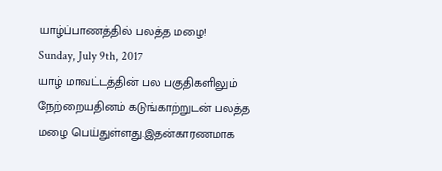யாழ்ப்பாணத்தில் பலத்த மழை!
Sunday, July 9th, 2017
யாழ் மாவட்டத்தின் பல பகுதிகளிலும் நேற்றையதினம் கடுங்காற்றுடன் பலத்த மழை பெய்துள்ளது.இதன்காரணமாக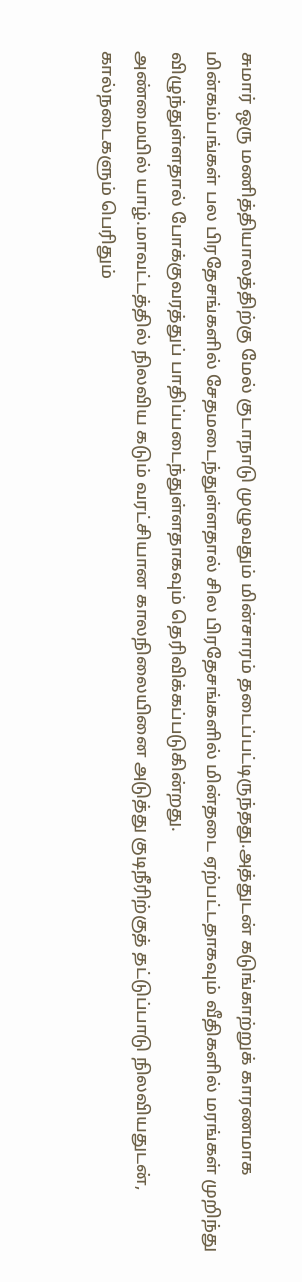சுமார் ஒரு மணித்தியாலத்திற்கு மேல் குடாநாடு முழுவதும் மின்சாரம் தடைப்பட்டிருந்தது.அத்துடன் கடுங்காற்றுக் காரணமாக மின்கம்பங்கள் பல பிரதேசங்களில் சேதமடைந்துள்ளதால் சில பிரதேசங்களில் மின்தடை ஏற்பட்டதாகவும் வீதிகளில் மரங்கள் முறிந்து விழுந்துள்ளதால் போக்குவரத்துப் பாதிப்படைந்துள்ளதாகவும் தெரிவிக்கப்படுகின்றது.
அண்மையில் யாழ்.மாவட்டத்தில் நிலவிய கடும் வரட்சியான காலநிலையினை அடுத்து குடிநீரிற்குத் தட்டுப்பாடு நிலவியதுடன், கால்நடைகளும் பெரிதும்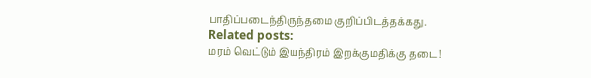பாதிப்படைந்திருந்தமை குறிப்பிடத்தக்கது.
Related posts:
மரம் வெட்டும் இயந்திரம் இறக்குமதிக்கு தடை!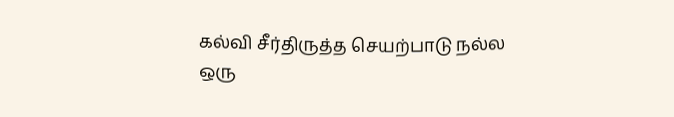கல்வி சீர்திருத்த செயற்பாடு நல்ல ஒரு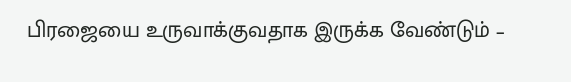பிரஜையை உருவாக்குவதாக இருக்க வேண்டும் –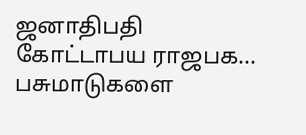ஜனாதிபதி கோட்டாபய ராஜபக...
பசுமாடுகளை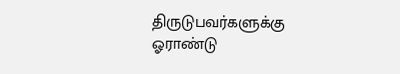திருடுபவர்களுக்கு ஓராண்டு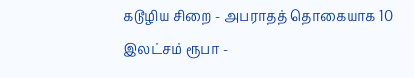கடூழிய சிறை - அபராதத் தொகையாக 10 இலட்சம் ரூபா -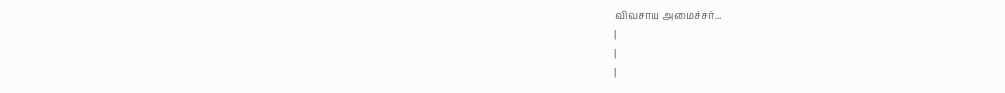விவசாய அமைச்சர்...
|
|
|